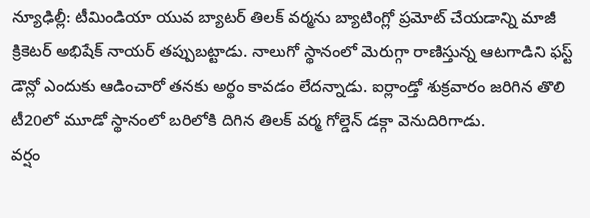న్యూఢిల్లీ: టీమిండియా యువ బ్యాటర్ తిలక్ వర్మను బ్యాటింగ్లో ప్రమోట్ చేయడాన్ని మాజీ క్రికెటర్ అభిషేక్ నాయర్ తప్పుబట్టాడు. నాలుగో స్థానంలో మెరుగ్గా రాణిస్తున్న ఆటగాడిని ఫస్ట్ డౌన్లో ఎందుకు ఆడించారో తనకు అర్థం కావడం లేదన్నాడు. ఐర్లాండ్తో శుక్రవారం జరిగిన తొలి టీ20లో మూడో స్థానంలో బరిలోకి దిగిన తిలక్ వర్మ గోల్డెన్ డక్గా వెనుదిరిగాడు.
వర్షం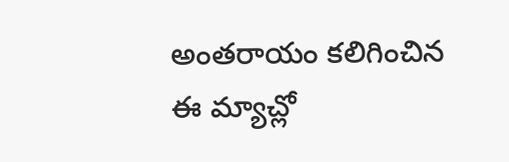అంతరాయం కలిగించిన ఈ మ్యాచ్లో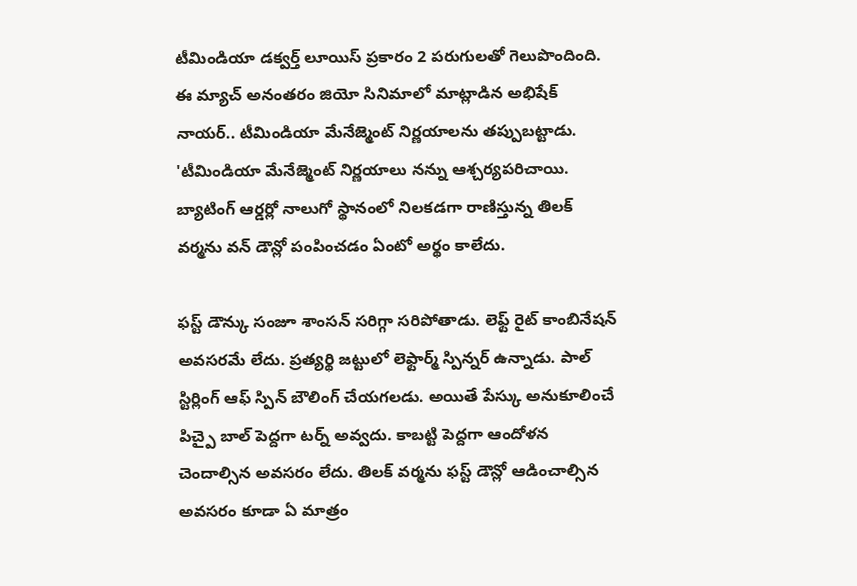టీమిండియా డక్వర్త్ లూయిస్ ప్రకారం 2 పరుగులతో గెలుపొందింది. ఈ మ్యాచ్ అనంతరం జియో సినిమాలో మాట్లాడిన అభిషేక్ నాయర్.. టీమిండియా మేనేజ్మెంట్ నిర్ణయాలను తప్పుబట్టాడు. 'టీమిండియా మేనేజ్మెంట్ నిర్ణయాలు నన్ను ఆశ్చర్యపరిచాయి. బ్యాటింగ్ ఆర్డర్లో నాలుగో స్థానంలో నిలకడగా రాణిస్తున్న తిలక్ వర్మను వన్ డౌన్లో పంపించడం ఏంటో అర్థం కాలేదు.

ఫస్ట్ డౌన్కు సంజూ శాంసన్ సరిగ్గా సరిపోతాడు. లెఫ్ట్ రైట్ కాంబినేషన్ అవసరమే లేదు. ప్రత్యర్థి జట్టులో లెఫ్టార్మ్ స్పిన్నర్ ఉన్నాడు. పాల్ స్టిర్లింగ్ ఆఫ్ స్పిన్ బౌలింగ్ చేయగలడు. అయితే పేస్కు అనుకూలించే పిచ్పై బాల్ పెద్దగా టర్న్ అవ్వదు. కాబట్టి పెద్దగా ఆందోళన చెందాల్సిన అవసరం లేదు. తిలక్ వర్మను ఫస్ట్ డౌన్లో ఆడించాల్సిన అవసరం కూడా ఏ మాత్రం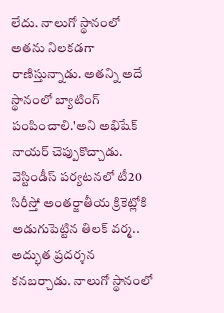లేదు. నాలుగో స్థానంలో అతను నిలకడగా రాణిస్తున్నాడు. అతన్ని అదే స్థానంలో బ్యాటింగ్ పంపించాలి.'అని అభిషేక్ నాయర్ చెప్పుకొచ్చాడు.
వెస్టిండీస్ పర్యటనలో టీ20 సిరీస్తో అంతర్జాతీయ క్రికెట్లోకి అడుగుపెట్టిన తిలక్ వర్మ.. అద్భుత ప్రదర్శన కనబర్చాడు. నాలుగో స్థానంలో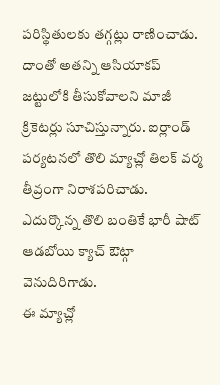పరిస్థితులకు తగ్గట్లు రాణించాడు. దాంతో అతన్ని ఆసియాకప్ జట్టులోకి తీసుకోవాలని మాజీ క్రికెటర్లు సూచిస్తున్నారు. ఐర్లాండ్ పర్యటనలో తొలి మ్యాచ్లో తిలక్ వర్మ తీవ్రంగా నిరాశపరిచాడు. ఎదుర్కొన్న తొలి బంతికే భారీ షాట్ ఆడబోయి క్యాచ్ ఔట్గా వెనుదిరిగాడు.
ఈ మ్యాచ్లో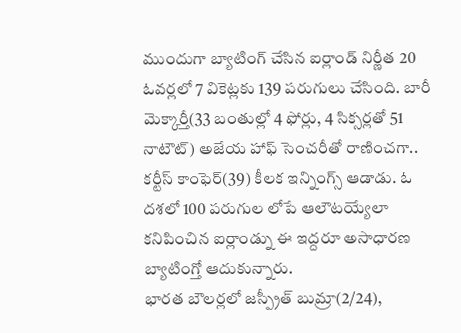ముందుగా బ్యాటింగ్ చేసిన ఐర్లాండ్ నిర్ణీత 20 ఓవర్లలో 7 వికెట్లకు 139 పరుగులు చేసింది. బారీ మెక్కార్తీ(33 బంతుల్లో 4 ఫోర్లు, 4 సిక్సర్లతో 51 నాటౌట్) అజేయ హాఫ్ సెంచరీతో రాణించగా.. కర్టీస్ కాంఫెర్(39) కీలక ఇన్నింగ్స్ ఆడాడు. ఓ దశలో 100 పరుగుల లోపే ఆలౌటయ్యేలా కనిపించిన ఐర్లాండ్ను ఈ ఇద్దరూ అసాధారణ బ్యాటింగ్తో ఆదుకున్నారు.
భారత బౌలర్లలో జస్ప్రీత్ బుమ్రా(2/24),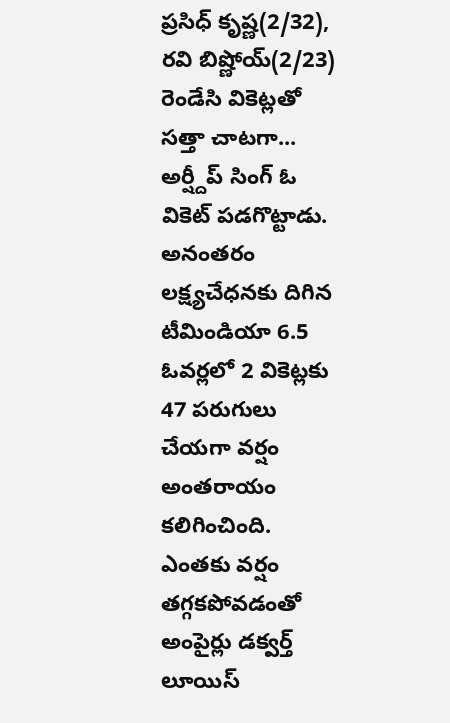ప్రసిధ్ కృష్ణ(2/32), రవి బిష్ణోయ్(2/23) రెండేసి వికెట్లతో సత్తా చాటగా... అర్ష్దీప్ సింగ్ ఓ వికెట్ పడగొట్టాడు. అనంతరం లక్ష్యచేధనకు దిగిన టీమిండియా 6.5 ఓవర్లలో 2 వికెట్లకు 47 పరుగులు చేయగా వర్షం అంతరాయం కలిగించింది. ఎంతకు వర్షం తగ్గకపోవడంతో అంపైర్లు డక్వర్త్ లూయిస్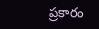ప్రకారం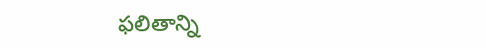ఫలితాన్ని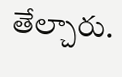తేల్చారు.